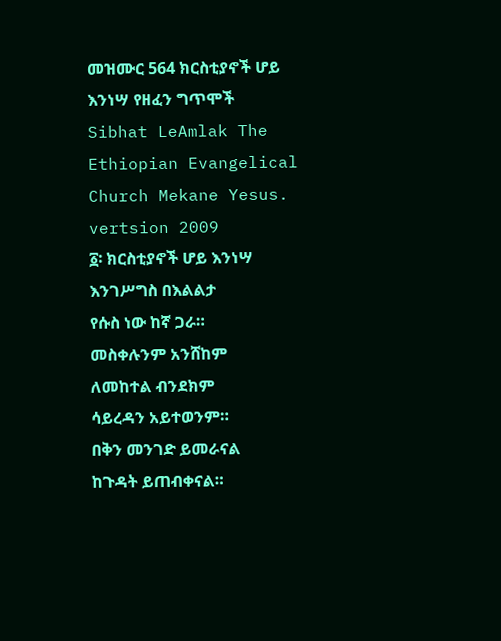መዝሙር 564 ክርስቲያኖች ሆይ እንነሣ የዘፈን ግጥሞች
Sibhat LeAmlak The Ethiopian Evangelical Church Mekane Yesus. vertsion 2009
፩፡ ክርስቲያኖች ሆይ እንነሣ
እንገሥግስ በእልልታ
የሱስ ነው ከኛ ጋራ።
መስቀሉንም አንሸከም
ለመከተል ብንደክም
ሳይረዳን አይተወንም።
በቅን መንገድ ይመራናል
ከጉዳት ይጠብቀናል።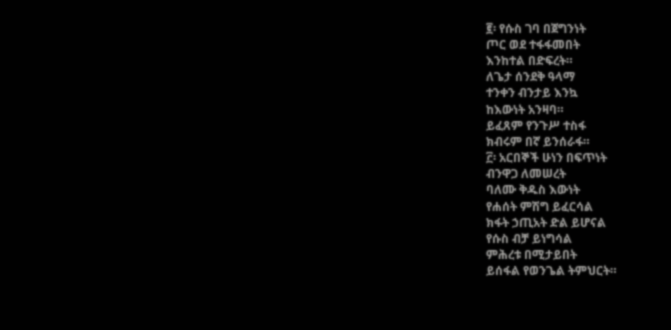፪፡ የሱስ ገባ በጀግንነት
ጦር ወደ ተፋፋመበት
እንከተል በድፍረት።
ለጌታ ሰንደቅ ዓላማ
ተንቀን ብንታይ እንኳ
ከእውነት አንዛባ።
ይፈጸም የንጉሥ ተስፋ
ክብሩም በኛ ይንሰራፋ።
፫፡ አርበኞች ሁነን በፍጥነት
ብንዋጋ ለመሠረት
ባለሙ ቅዱስ እውነት
የሐሰት ምሽግ ይፈርሳል
ክፋት ኃጢአት ድል ይሆናል
የሱስ ብቻ ይነግሳል
ምሕረቱ በሚታይበት
ይሰፋል የወንጌል ትምህርት።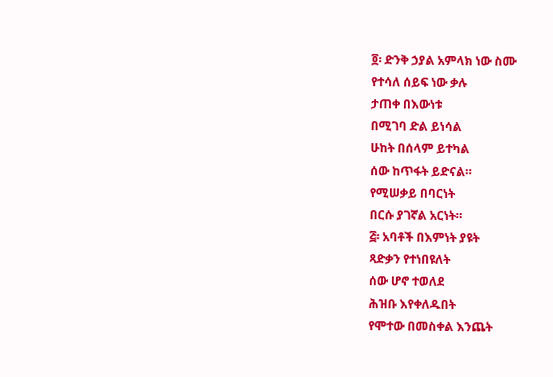፬፡ ድንቅ ኃያል አምላክ ነው ስሙ
የተሳለ ሰይፍ ነው ቃሉ
ታጠቀ በእውነቱ
በሚገባ ድል ይነሳል
ሁከት በሰላም ይተካል
ሰው ከጥፋት ይድናል።
የሚሠቃይ በባርነት
በርሱ ያገኛል አርነት።
፭፡ አባቶች በእምነት ያዩት
ጻድቃን የተነበዩለት
ሰው ሆኖ ተወለደ
ሕዝቡ እየቀለዱበት
የሞተው በመስቀል እንጨት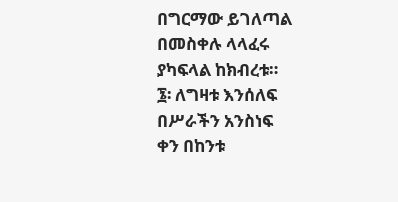በግርማው ይገለጣል
በመስቀሉ ላላፈሩ
ያካፍላል ከክብረቱ።
፮፡ ለግዛቱ እንሰለፍ
በሥራችን አንስነፍ
ቀን በከንቱ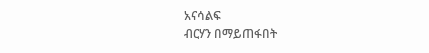አናሳልፍ
ብርሃን በማይጠፋበት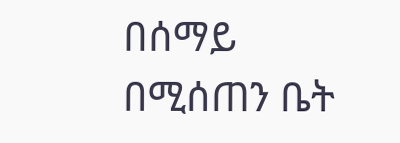በሰማይ በሚሰጠን ቤት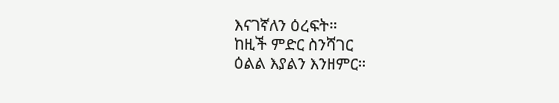እናገኛለን ዕረፍት።
ከዚች ምድር ስንሻገር
ዕልል እያልን እንዘምር።